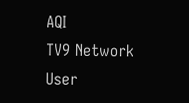AQI
TV9 Network
User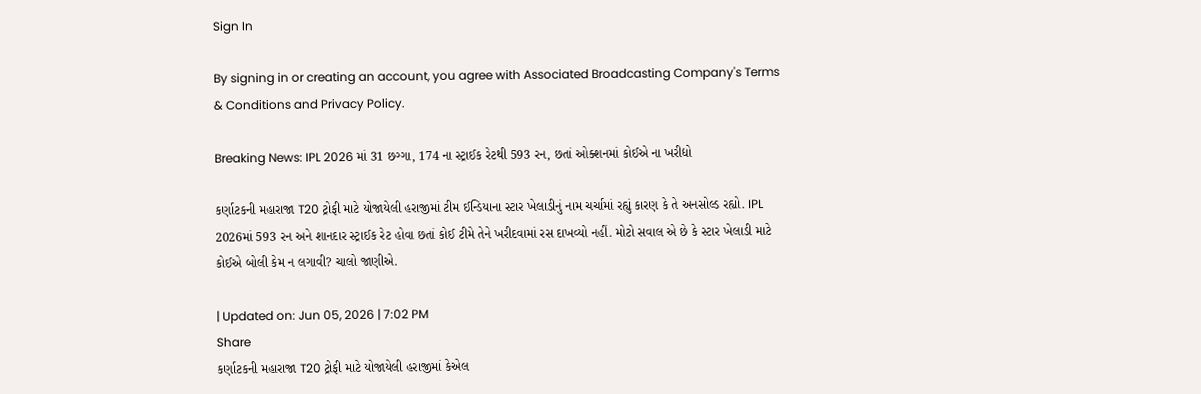Sign In

By signing in or creating an account, you agree with Associated Broadcasting Company's Terms & Conditions and Privacy Policy.

Breaking News: IPL 2026 માં 31 છગ્ગા, 174 ના સ્ટ્રાઈક રેટથી 593 રન, છતાં ઓક્શનમાં કોઈએ ના ખરીદ્યો

કર્ણાટકની મહારાજા T20 ટ્રોફી માટે યોજાયેલી હરાજીમાં ટીમ ઈન્ડિયાના સ્ટાર ખેલાડીનું નામ ચર્ચામાં રહ્યું કારણ કે તે અનસોલ્ડ રહ્યો. IPL 2026માં 593 રન અને શાનદાર સ્ટ્રાઈક રેટ હોવા છતાં કોઈ ટીમે તેને ખરીદવામાં રસ દાખવ્યો નહીં. મોટો સવાલ એ છે કે સ્ટાર ખેલાડી માટે કોઈએ બોલી કેમ ન લગાવી? ચાલો જાણીએ.

| Updated on: Jun 05, 2026 | 7:02 PM
Share
કર્ણાટકની મહારાજા T20 ટ્રોફી માટે યોજાયેલી હરાજીમાં કેએલ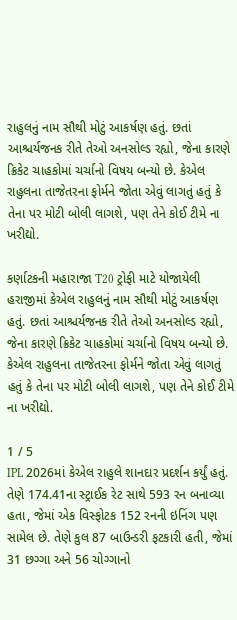રાહુલનું નામ સૌથી મોટું આકર્ષણ હતું. છતાં આશ્ચર્યજનક રીતે તેઓ અનસોલ્ડ રહ્યો, જેના કારણે ક્રિકેટ ચાહકોમાં ચર્ચાનો વિષય બન્યો છે. કેએલ રાહુલના તાજેતરના ફોર્મને જોતા એવું લાગતું હતું કે તેના પર મોટી બોલી લાગશે, પણ તેને કોઈ ટીમે ના ખરીદ્યો.

કર્ણાટકની મહારાજા T20 ટ્રોફી માટે યોજાયેલી હરાજીમાં કેએલ રાહુલનું નામ સૌથી મોટું આકર્ષણ હતું. છતાં આશ્ચર્યજનક રીતે તેઓ અનસોલ્ડ રહ્યો, જેના કારણે ક્રિકેટ ચાહકોમાં ચર્ચાનો વિષય બન્યો છે. કેએલ રાહુલના તાજેતરના ફોર્મને જોતા એવું લાગતું હતું કે તેના પર મોટી બોલી લાગશે, પણ તેને કોઈ ટીમે ના ખરીદ્યો.

1 / 5
IPL 2026માં કેએલ રાહુલે શાનદાર પ્રદર્શન કર્યું હતું. તેણે 174.41ના સ્ટ્રાઈક રેટ સાથે 593 રન બનાવ્યા હતા, જેમાં એક વિસ્ફોટક 152 રનની ઇનિંગ પણ સામેલ છે. તેણે કુલ 87 બાઉન્ડરી ફટકારી હતી, જેમાં 31 છગ્ગા અને 56 ચોગ્ગાનો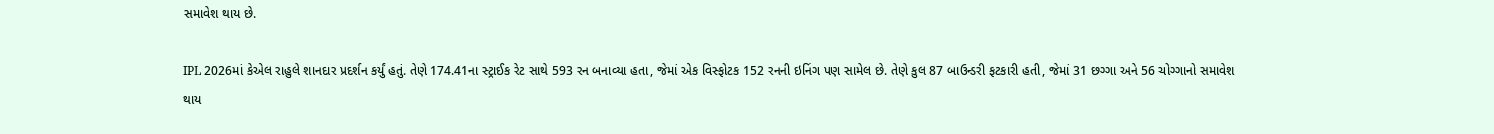સમાવેશ થાય છે.

IPL 2026માં કેએલ રાહુલે શાનદાર પ્રદર્શન કર્યું હતું. તેણે 174.41ના સ્ટ્રાઈક રેટ સાથે 593 રન બનાવ્યા હતા, જેમાં એક વિસ્ફોટક 152 રનની ઇનિંગ પણ સામેલ છે. તેણે કુલ 87 બાઉન્ડરી ફટકારી હતી, જેમાં 31 છગ્ગા અને 56 ચોગ્ગાનો સમાવેશ થાય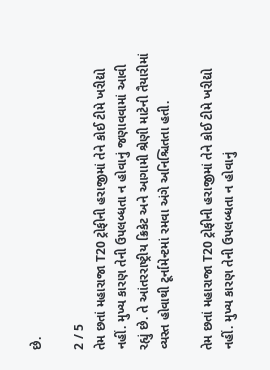છે.

2 / 5
તેમ છતાં મહારાજા T20 ટ્રોફીની હરાજીમાં તેને કોઈ ટીમે ખરીદ્યો નહીં. મુખ્ય કારણ તેની ઉપલબ્ધતા ન હોવાનું જણાવવામાં આવી રહ્યું છે. તે આંતરરાષ્ટ્રીય ક્રિકેટ અને આગામી શ્રેણી માટેની તૈયારીમાં વ્યસ્ત હોવાથી ટૂર્નામેન્ટમાં રમવા અંગે અનિશ્ચિતતા હતી.

તેમ છતાં મહારાજા T20 ટ્રોફીની હરાજીમાં તેને કોઈ ટીમે ખરીદ્યો નહીં. મુખ્ય કારણ તેની ઉપલબ્ધતા ન હોવાનું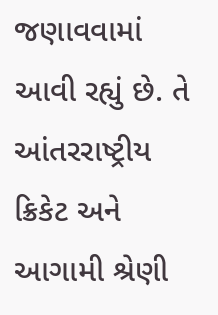જણાવવામાં આવી રહ્યું છે. તે આંતરરાષ્ટ્રીય ક્રિકેટ અને આગામી શ્રેણી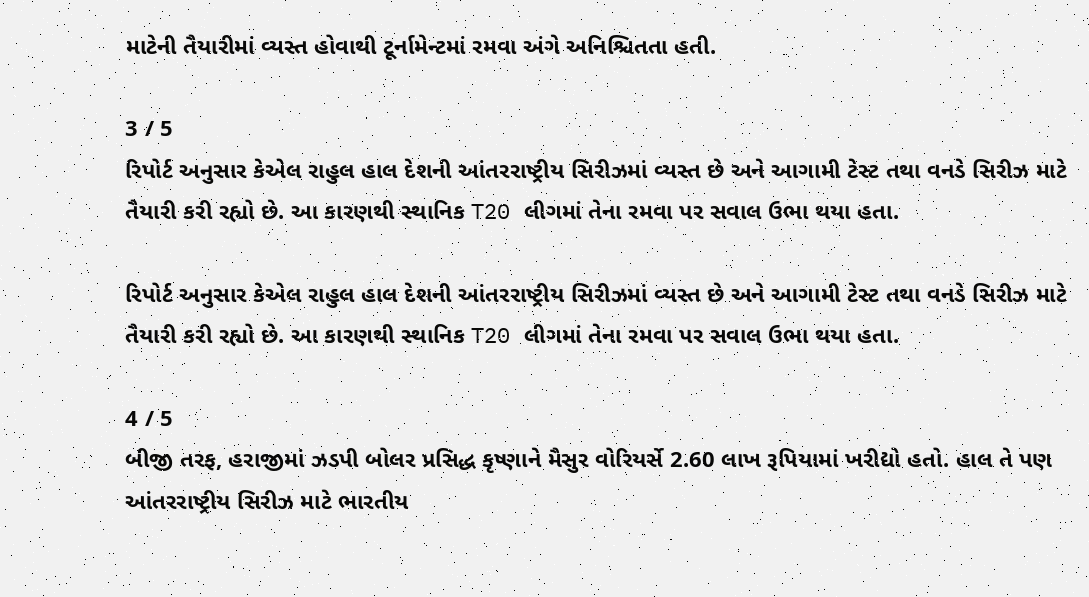માટેની તૈયારીમાં વ્યસ્ત હોવાથી ટૂર્નામેન્ટમાં રમવા અંગે અનિશ્ચિતતા હતી.

3 / 5
રિપોર્ટ અનુસાર કેએલ રાહુલ હાલ દેશની આંતરરાષ્ટ્રીય સિરીઝમાં વ્યસ્ત છે અને આગામી ટેસ્ટ તથા વનડે સિરીઝ માટે તૈયારી કરી રહ્યો છે. આ કારણથી સ્થાનિક T20 લીગમાં તેના રમવા પર સવાલ ઉભા થયા હતા.

રિપોર્ટ અનુસાર કેએલ રાહુલ હાલ દેશની આંતરરાષ્ટ્રીય સિરીઝમાં વ્યસ્ત છે અને આગામી ટેસ્ટ તથા વનડે સિરીઝ માટે તૈયારી કરી રહ્યો છે. આ કારણથી સ્થાનિક T20 લીગમાં તેના રમવા પર સવાલ ઉભા થયા હતા.

4 / 5
બીજી તરફ, હરાજીમાં ઝડપી બોલર પ્રસિદ્ધ કૃષ્ણાને મૈસુર વોરિયર્સે 2.60 લાખ રૂપિયામાં ખરીદ્યો હતો. હાલ તે પણ આંતરરાષ્ટ્રીય સિરીઝ માટે ભારતીય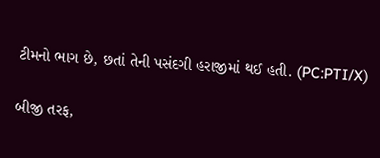ટીમનો ભાગ છે, છતાં તેની પસંદગી હરાજીમાં થઈ હતી. (PC:PTI/X)

બીજી તરફ,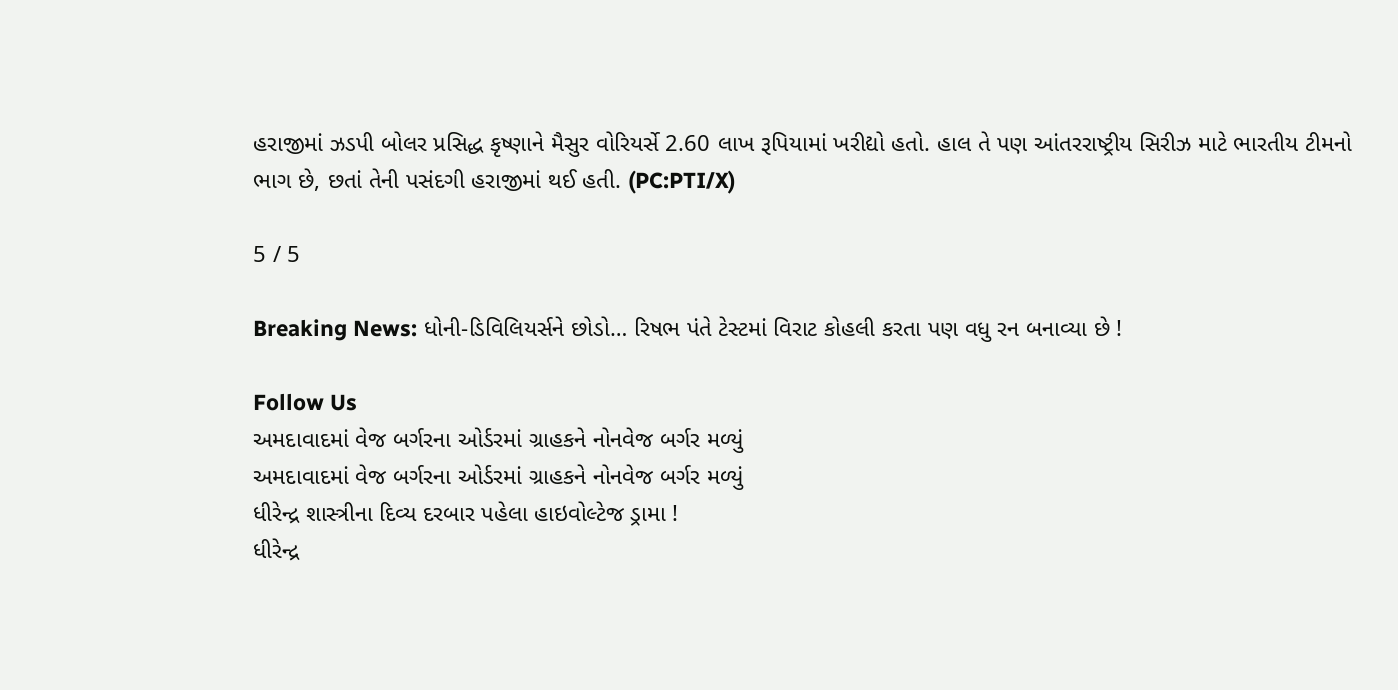હરાજીમાં ઝડપી બોલર પ્રસિદ્ધ કૃષ્ણાને મૈસુર વોરિયર્સે 2.60 લાખ રૂપિયામાં ખરીદ્યો હતો. હાલ તે પણ આંતરરાષ્ટ્રીય સિરીઝ માટે ભારતીય ટીમનો ભાગ છે, છતાં તેની પસંદગી હરાજીમાં થઈ હતી. (PC:PTI/X)

5 / 5

Breaking News: ધોની-ડિવિલિયર્સને છોડો… રિષભ પંતે ટેસ્ટમાં વિરાટ કોહલી કરતા પણ વધુ રન બનાવ્યા છે !

Follow Us
અમદાવાદમાં વેજ બર્ગરના ઓર્ડરમાં ગ્રાહકને નોનવેજ બર્ગર મળ્યું
અમદાવાદમાં વેજ બર્ગરના ઓર્ડરમાં ગ્રાહકને નોનવેજ બર્ગર મળ્યું
ધીરેન્દ્ર શાસ્ત્રીના દિવ્ય દરબાર પહેલા હાઇવોલ્ટેજ ડ્રામા !
ધીરેન્દ્ર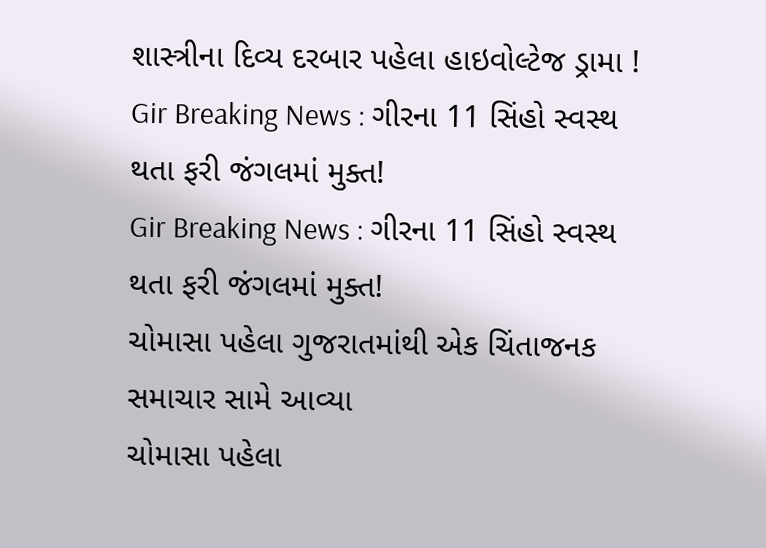શાસ્ત્રીના દિવ્ય દરબાર પહેલા હાઇવોલ્ટેજ ડ્રામા !
Gir Breaking News : ગીરના 11 સિંહો સ્વસ્થ થતા ફરી જંગલમાં મુક્ત!
Gir Breaking News : ગીરના 11 સિંહો સ્વસ્થ થતા ફરી જંગલમાં મુક્ત!
ચોમાસા પહેલા ગુજરાતમાંથી એક ચિંતાજનક સમાચાર સામે આવ્યા
ચોમાસા પહેલા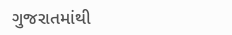ગુજરાતમાંથી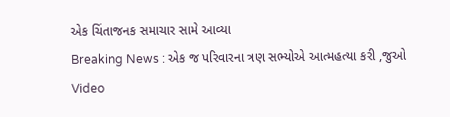એક ચિંતાજનક સમાચાર સામે આવ્યા
Breaking News : એક જ પરિવારના ત્રણ સભ્યોએ આત્મહત્યા કરી ,જુઓ Video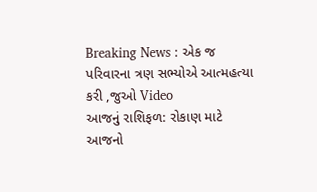Breaking News : એક જ પરિવારના ત્રણ સભ્યોએ આત્મહત્યા કરી ,જુઓ Video
આજનું રાશિફળ: રોકાણ માટે આજનો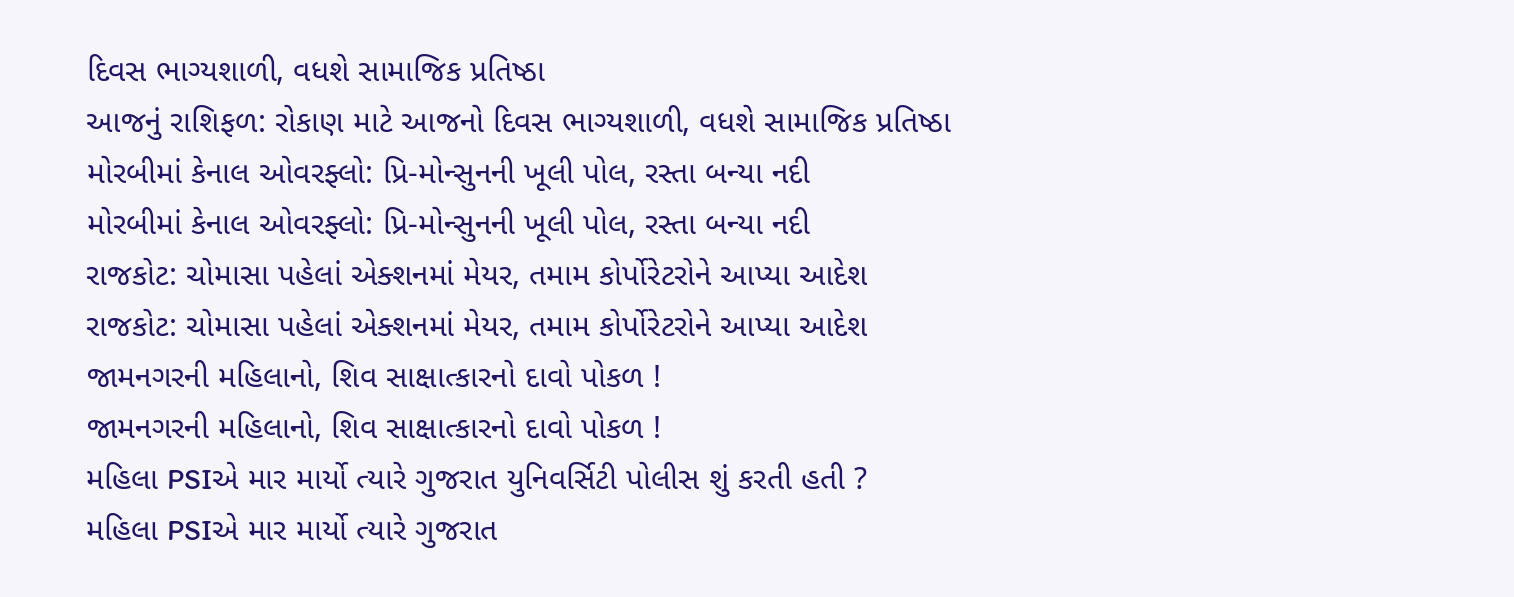દિવસ ભાગ્યશાળી, વધશે સામાજિક પ્રતિષ્ઠા
આજનું રાશિફળ: રોકાણ માટે આજનો દિવસ ભાગ્યશાળી, વધશે સામાજિક પ્રતિષ્ઠા
મોરબીમાં કેનાલ ઓવરફ્લો: પ્રિ-મોન્સુનની ખૂલી પોલ, રસ્તા બન્યા નદી
મોરબીમાં કેનાલ ઓવરફ્લો: પ્રિ-મોન્સુનની ખૂલી પોલ, રસ્તા બન્યા નદી
રાજકોટ: ચોમાસા પહેલાં એક્શનમાં મેયર, તમામ કોર્પોરેટરોને આપ્યા આદેશ
રાજકોટ: ચોમાસા પહેલાં એક્શનમાં મેયર, તમામ કોર્પોરેટરોને આપ્યા આદેશ
જામનગરની મહિલાનો, શિવ સાક્ષાત્કારનો દાવો પોકળ !
જામનગરની મહિલાનો, શિવ સાક્ષાત્કારનો દાવો પોકળ !
મહિલા PSIએ માર માર્યો ત્યારે ગુજરાત યુનિવર્સિટી પોલીસ શું કરતી હતી ?
મહિલા PSIએ માર માર્યો ત્યારે ગુજરાત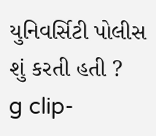યુનિવર્સિટી પોલીસ શું કરતી હતી ?
g clip-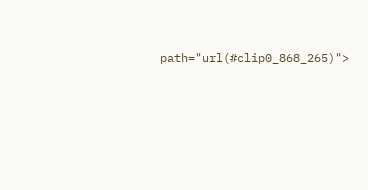path="url(#clip0_868_265)">